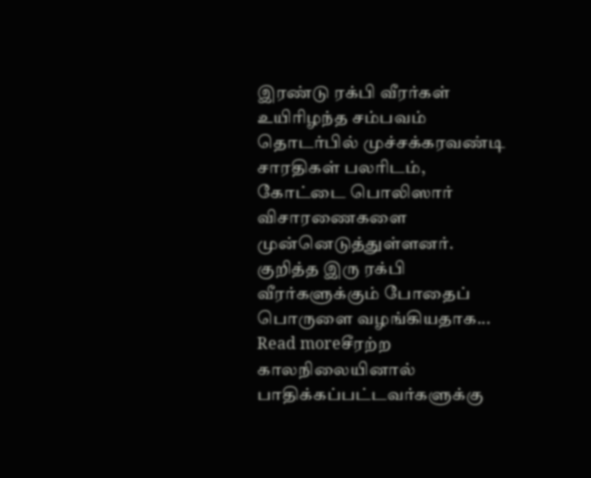இரண்டு ரக்பி வீரர்கள் உயிரிழந்த சம்பவம் தொடர்பில் முச்சக்கரவண்டி சாரதிகள் பலரிடம், கோட்டை பொலிஸார் விசாரணைகளை முன்னெடுத்துள்ளனர். குறித்த இரு ரக்பி வீரர்களுக்கும் போதைப் பொருளை வழங்கியதாக...
Read moreசீரற்ற காலநிலையினால் பாதிக்கப்பட்டவர்களுக்கு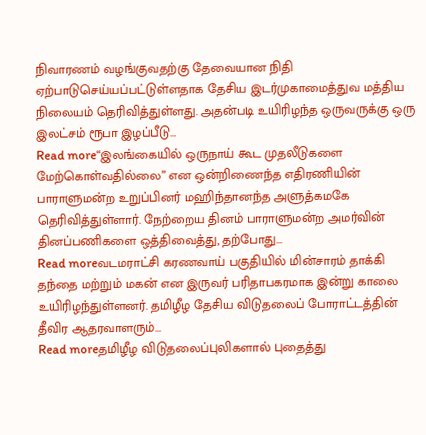நிவாரணம் வழங்குவதற்கு தேவையான நிதி ஏற்பாடுசெய்யப்பட்டுள்ளதாக தேசிய இடர்முகாமைத்துவ மத்திய நிலையம் தெரிவித்துள்ளது. அதன்படி உயிரிழந்த ஒருவருக்கு ஒரு இலட்சம் ரூபா இழப்பீடு...
Read more“இலங்கையில் ஒருநாய் கூட முதலீடுகளை மேற்கொள்வதில்லை” என ஒன்றிணைந்த எதிரணியின் பாராளுமன்ற உறுப்பினர் மஹிந்தானந்த அளுத்கமகே தெரிவித்துள்ளார். நேற்றைய தினம் பாராளுமன்ற அமர்வின் தினப்பணிகளை ஒத்திவைத்து, தற்போது...
Read moreவடமராட்சி கரணவாய் பகுதியில் மின்சாரம் தாக்கி தந்தை மற்றும் மகன் என இருவர் பரிதாபகரமாக இன்று காலை உயிரிழந்துள்ளனர். தமிழீழ தேசிய விடுதலைப் போராட்டத்தின் தீவிர ஆதரவாளரும்...
Read moreதமிழீழ விடுதலைப்புலிகளால் புதைத்து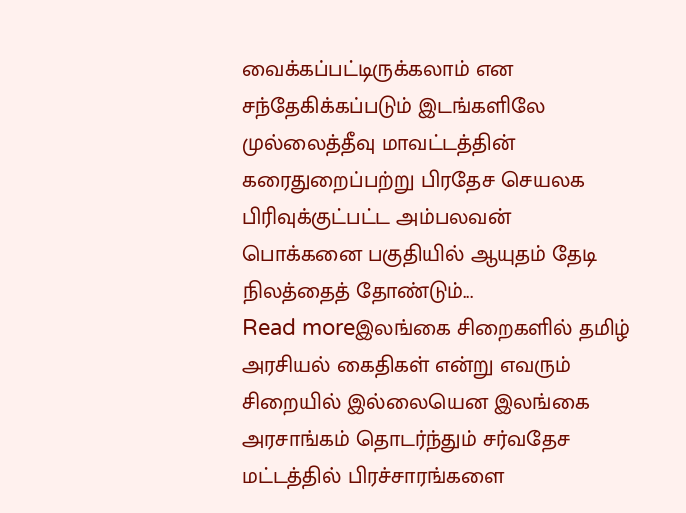வைக்கப்பட்டிருக்கலாம் என சந்தேகிக்கப்படும் இடங்களிலே முல்லைத்தீவு மாவட்டத்தின் கரைதுறைப்பற்று பிரதேச செயலக பிரிவுக்குட்பட்ட அம்பலவன் பொக்கனை பகுதியில் ஆயுதம் தேடி நிலத்தைத் தோண்டும்...
Read moreஇலங்கை சிறைகளில் தமிழ் அரசியல் கைதிகள் என்று எவரும் சிறையில் இல்லையென இலங்கை அரசாங்கம் தொடர்ந்தும் சர்வதேச மட்டத்தில் பிரச்சாரங்களை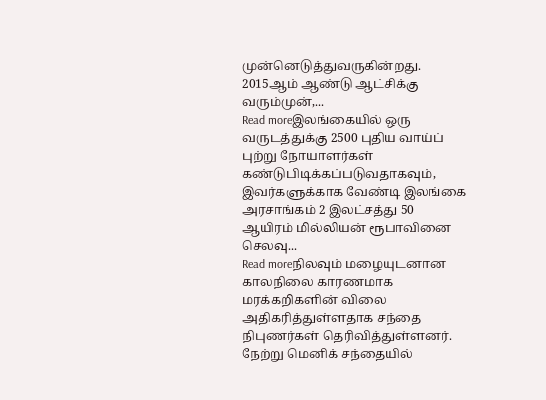முன்னெடுத்துவருகின்றது. 2015ஆம் ஆண்டு ஆட்சிக்கு வரும்முன்,...
Read moreஇலங்கையில் ஒரு வருடத்துக்கு 2500 புதிய வாய்ப் புற்று நோயாளர்கள் கண்டுபிடிக்கப்படுவதாகவும், இவர்களுக்காக வேண்டி இலங்கை அரசாங்கம் 2 இலட்சத்து 50 ஆயிரம் மில்லியன் ரூபாவினை செலவு...
Read moreநிலவும் மழையுடனான காலநிலை காரணமாக மரக்கறிகளின் விலை அதிகரித்துள்ளதாக சந்தை நிபுணர்கள் தெரிவித்துள்ளனர். நேற்று மெனிக் சந்தையில்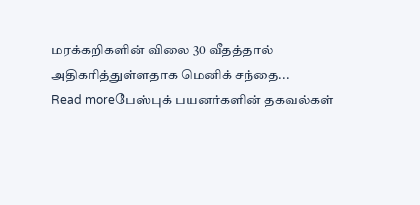மரக்கறிகளின் விலை 30 வீதத்தால் அதிகரித்துள்ளதாக மெனிக் சந்தை...
Read moreபேஸ்புக் பயனர்களின் தகவல்கள்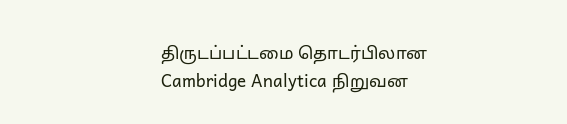திருடப்பட்டமை தொடர்பிலான Cambridge Analytica நிறுவன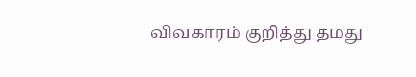விவகாரம் குறித்து தமது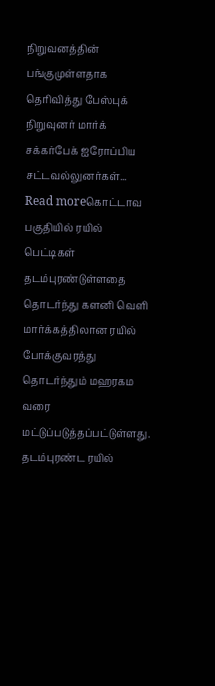நிறுவனத்தின் பங்குமுள்ளதாக தெரிவித்து பேஸ்புக் நிறுவுனர் மார்க் சக்கர்பேக் ஐரோப்பிய சட்டவல்லுனர்கள்...
Read moreகொட்டாவ பகுதியில் ரயில் பெட்டிகள் தடம்புரண்டுள்ளதை தொடர்ந்து களனி வௌி மார்க்கத்திலான ரயில் போக்குவரத்து தொடர்ந்தும் மஹரகம வரை மட்டுப்படுத்தப்பட்டுள்ளது. தடம்புரண்ட ரயில்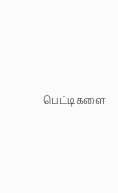பெட்டிகளை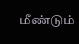மீண்டும்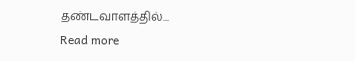தண்டவாளத்தில்...
Read more